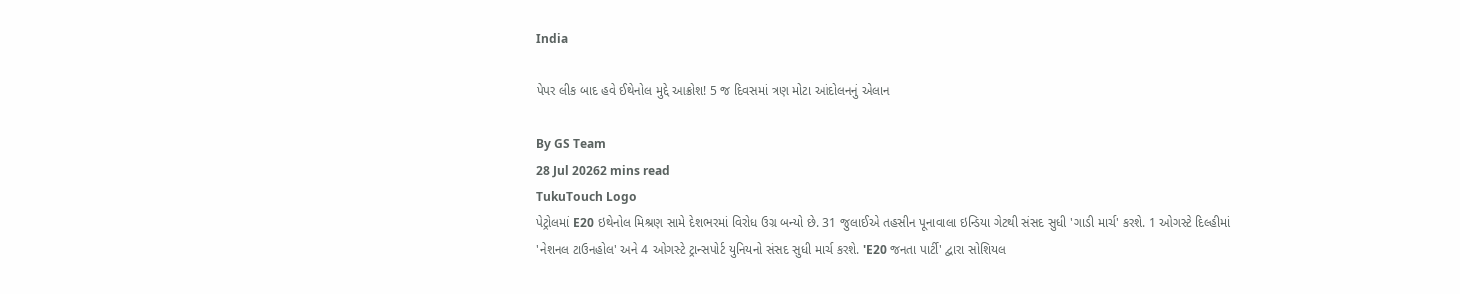India

પેપર લીક બાદ હવે ઈથેનોલ મુદ્દે આક્રોશ! 5 જ દિવસમાં ત્રણ મોટા આંદોલનનું એલાન

By GS Team
28 Jul 20262 mins read
TukuTouch Logo
પેટ્રોલમાં E20 ઇથેનોલ મિશ્રણ સામે દેશભરમાં વિરોધ ઉગ્ર બન્યો છે. 31 જુલાઈએ તહસીન પૂનાવાલા ઇન્ડિયા ગેટથી સંસદ સુધી 'ગાડી માર્ચ' કરશે. 1 ઓગસ્ટે દિલ્હીમાં 'નેશનલ ટાઉનહોલ' અને 4 ઓગસ્ટે ટ્રાન્સપોર્ટ યુનિયનો સંસદ સુધી માર્ચ કરશે. 'E20 જનતા પાર્ટી' દ્વારા સોશિયલ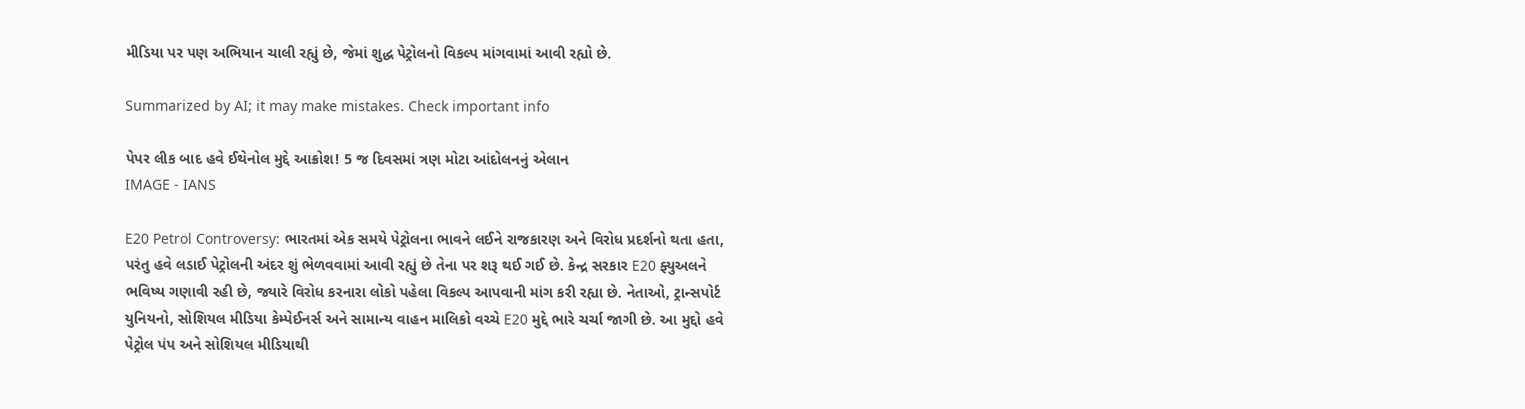મીડિયા પર પણ અભિયાન ચાલી રહ્યું છે, જેમાં શુદ્ધ પેટ્રોલનો વિકલ્પ માંગવામાં આવી રહ્યો છે.

Summarized by AI; it may make mistakes. Check important info

પેપર લીક બાદ હવે ઈથેનોલ મુદ્દે આક્રોશ! 5 જ દિવસમાં ત્રણ મોટા આંદોલનનું એલાન
IMAGE - IANS

E20 Petrol Controversy: ભારતમાં એક સમયે પેટ્રોલના ભાવને લઈને રાજકારણ અને વિરોધ પ્રદર્શનો થતા હતા, પરંતુ હવે લડાઈ પેટ્રોલની અંદર શું ભેળવવામાં આવી રહ્યું છે તેના પર શરૂ થઈ ગઈ છે. કેન્દ્ર સરકાર E20 ફ્યુઅલને ભવિષ્ય ગણાવી રહી છે, જ્યારે વિરોધ કરનારા લોકો પહેલા વિકલ્પ આપવાની માંગ કરી રહ્યા છે. નેતાઓ, ટ્રાન્સપોર્ટ યુનિયનો, સોશિયલ મીડિયા કેમ્પેઈનર્સ અને સામાન્ય વાહન માલિકો વચ્ચે E20 મુદ્દે ભારે ચર્ચા જાગી છે. આ મુદ્દો હવે પેટ્રોલ પંપ અને સોશિયલ મીડિયાથી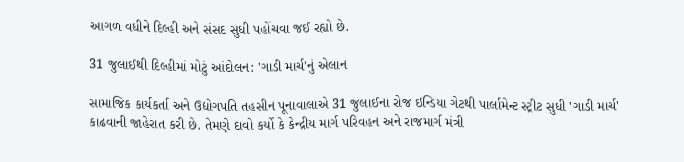આગળ વધીને દિલ્હી અને સંસદ સુધી પહોંચવા જઈ રહ્યો છે.

31 જુલાઈથી દિલ્હીમાં મોટું આંદોલન: 'ગાડી માર્ચ'નું એલાન

સામાજિક કાર્યકર્તા અને ઉદ્યોગપતિ તહસીન પૂનાવાલાએ 31 જુલાઈના રોજ ઇન્ડિયા ગેટથી પાર્લામેન્ટ સ્ટ્રીટ સુધી 'ગાડી માર્ચ' કાઢવાની જાહેરાત કરી છે. તેમણે દાવો કર્યો કે કેન્દ્રીય માર્ગ પરિવહન અને રાજમાર્ગ મંત્રી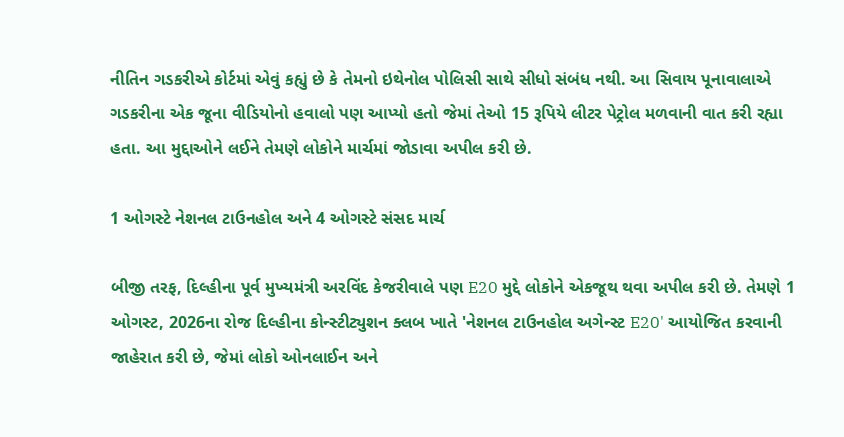નીતિન ગડકરીએ કોર્ટમાં એવું કહ્યું છે કે તેમનો ઇથેનોલ પોલિસી સાથે સીધો સંબંધ નથી. આ સિવાય પૂનાવાલાએ ગડકરીના એક જૂના વીડિયોનો હવાલો પણ આપ્યો હતો જેમાં તેઓ 15 રૂપિયે લીટર પેટ્રોલ મળવાની વાત કરી રહ્યા હતા. આ મુદ્દાઓને લઈને તેમણે લોકોને માર્ચમાં જોડાવા અપીલ કરી છે.

1 ઓગસ્ટે નેશનલ ટાઉનહોલ અને 4 ઓગસ્ટે સંસદ માર્ચ

બીજી તરફ, દિલ્હીના પૂર્વ મુખ્યમંત્રી અરવિંદ કેજરીવાલે પણ E20 મુદ્દે લોકોને એકજૂથ થવા અપીલ કરી છે. તેમણે 1 ઓગસ્ટ, 2026ના રોજ દિલ્હીના કોન્સ્ટીટ્યુશન ક્લબ ખાતે 'નેશનલ ટાઉનહોલ અગેન્સ્ટ E20' આયોજિત કરવાની જાહેરાત કરી છે, જેમાં લોકો ઓનલાઈન અને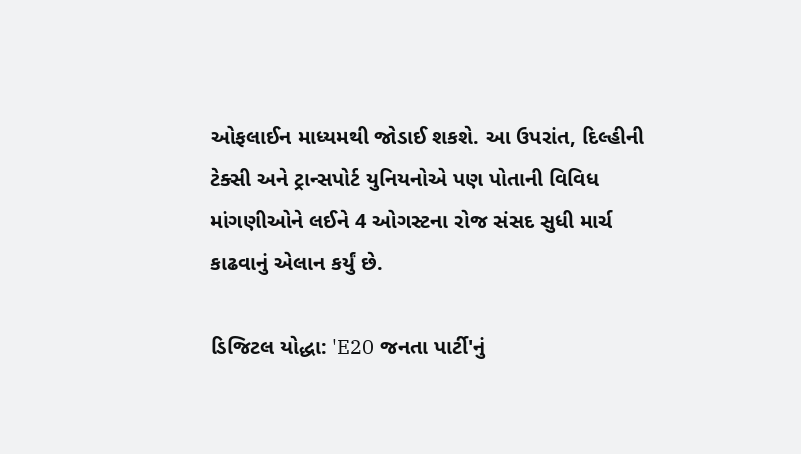ઓફલાઈન માધ્યમથી જોડાઈ શકશે. આ ઉપરાંત, દિલ્હીની ટેક્સી અને ટ્રાન્સપોર્ટ યુનિયનોએ પણ પોતાની વિવિધ માંગણીઓને લઈને 4 ઓગસ્ટના રોજ સંસદ સુધી માર્ચ કાઢવાનું એલાન કર્યું છે.

ડિજિટલ યોદ્ધા: 'E20 જનતા પાર્ટી'નું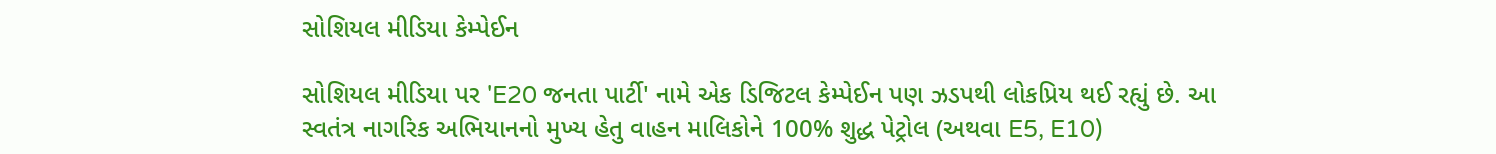સોશિયલ મીડિયા કેમ્પેઈન

સોશિયલ મીડિયા પર 'E20 જનતા પાર્ટી' નામે એક ડિજિટલ કેમ્પેઈન પણ ઝડપથી લોકપ્રિય થઈ રહ્યું છે. આ સ્વતંત્ર નાગરિક અભિયાનનો મુખ્ય હેતુ વાહન માલિકોને 100% શુદ્ધ પેટ્રોલ (અથવા E5, E10)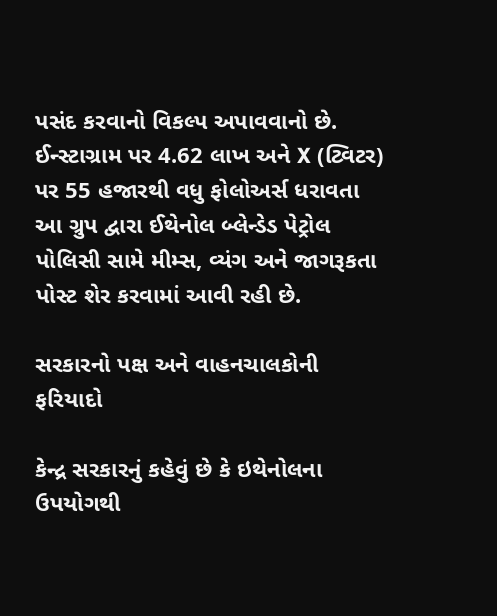પસંદ કરવાનો વિકલ્પ અપાવવાનો છે. ઈન્સ્ટાગ્રામ પર 4.62 લાખ અને X (ટ્વિટર) પર 55 હજારથી વધુ ફોલોઅર્સ ધરાવતા આ ગ્રુપ દ્વારા ઈથેનોલ બ્લેન્ડેડ પેટ્રોલ પોલિસી સામે મીમ્સ, વ્યંગ અને જાગરૂકતા પોસ્ટ શેર કરવામાં આવી રહી છે.

સરકારનો પક્ષ અને વાહનચાલકોની ફરિયાદો

કેન્દ્ર સરકારનું કહેવું છે કે ઇથેનોલના ઉપયોગથી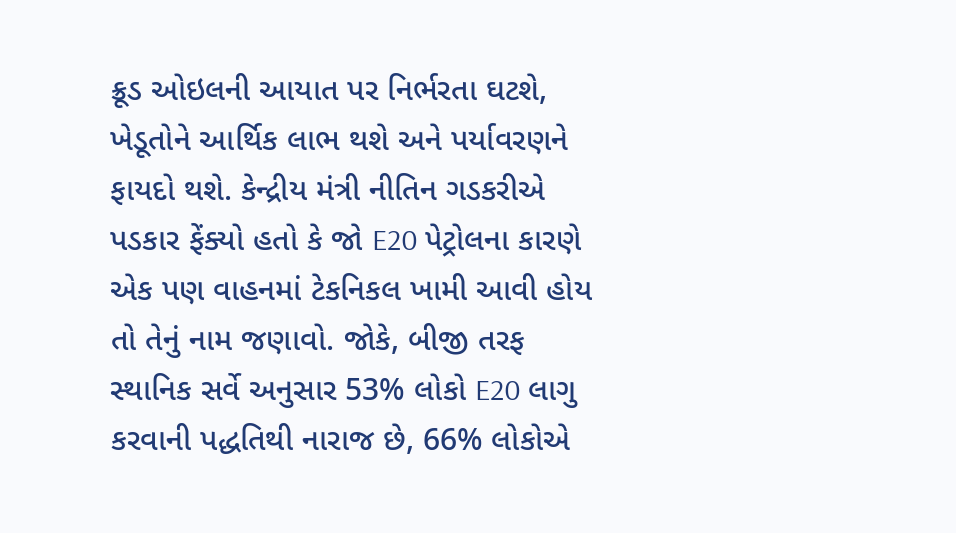ક્રૂડ ઓઇલની આયાત પર નિર્ભરતા ઘટશે, ખેડૂતોને આર્થિક લાભ થશે અને પર્યાવરણને ફાયદો થશે. કેન્દ્રીય મંત્રી નીતિન ગડકરીએ પડકાર ફેંક્યો હતો કે જો E20 પેટ્રોલના કારણે એક પણ વાહનમાં ટેકનિકલ ખામી આવી હોય તો તેનું નામ જણાવો. જોકે, બીજી તરફ સ્થાનિક સર્વે અનુસાર 53% લોકો E20 લાગુ કરવાની પદ્ધતિથી નારાજ છે, 66% લોકોએ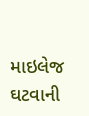માઇલેજ ઘટવાની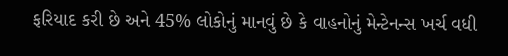ફરિયાદ કરી છે અને 45% લોકોનું માનવું છે કે વાહનોનું મેન્ટેનન્સ ખર્ચ વધી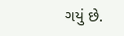ગયું છે.